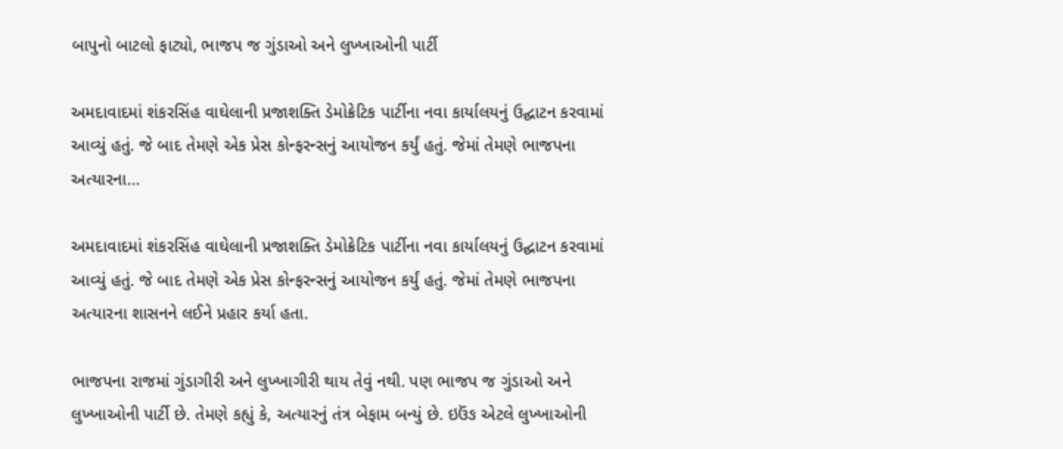બાપુનો બાટલો ફાટ્યો, ભાજપ જ ગુંડાઓ અને લુખ્ખાઓની પાર્ટી

અમદાવાદમાં શંકરસિંહ વાઘેલાની પ્રજાશક્તિ ડેમોક્રેટિક પાર્ટીના નવા કાર્યાલયનું ઉદ્ઘાટન કરવામાં આવ્યું હતું. જે બાદ તેમણે એક પ્રેસ કોન્ફરન્સનું આયોજન કર્યું હતું. જેમાં તેમણે ભાજપના અત્યારના…

અમદાવાદમાં શંકરસિંહ વાઘેલાની પ્રજાશક્તિ ડેમોક્રેટિક પાર્ટીના નવા કાર્યાલયનું ઉદ્ઘાટન કરવામાં આવ્યું હતું. જે બાદ તેમણે એક પ્રેસ કોન્ફરન્સનું આયોજન કર્યું હતું. જેમાં તેમણે ભાજપના અત્યારના શાસનને લઈને પ્રહાર કર્યા હતા.

ભાજપના રાજમાં ગુંડાગીરી અને લુખ્ખાગીરી થાય તેવું નથી. પણ ભાજપ જ ગુંડાઓ અને લુખ્ખાઓની પાર્ટી છે. તેમણે કહ્યું કે, અત્યારનું તંત્ર બેફામ બન્યું છે. ઇઉંઙ એટલે લુખ્ખાઓની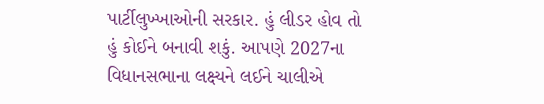પાર્ટીલુખ્ખાઓની સરકાર. હું લીડર હોવ તો હું કોઈને બનાવી શકું. આપણે 2027ના વિધાનસભાના લક્ષ્યને લઈને ચાલીએ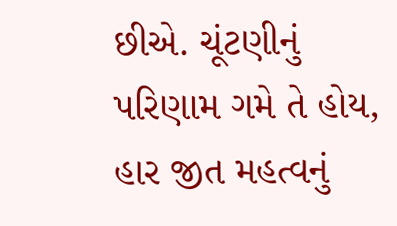છીએ. ચૂંટણીનું પરિણામ ગમે તે હોય, હાર જીત મહત્વનું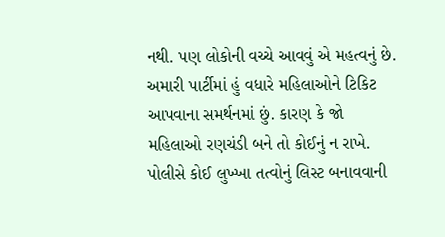નથી. પણ લોકોની વચ્ચે આવવું એ મહત્વનું છે. અમારી પાર્ટીમાં હું વધારે મહિલાઓને ટિકિટ આપવાના સમર્થનમાં છું. કારણ કે જો મહિલાઓ રણચંડી બને તો કોઈનું ન રાખે. પોલીસે કોઈ લુખ્ખા તત્વોનું લિસ્ટ બનાવવાની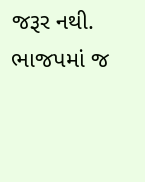જરૂર નથી. ભાજપમાં જ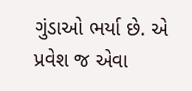ગુંડાઓ ભર્યા છે. એ પ્રવેશ જ એવા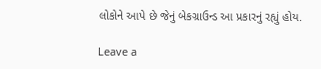લોકોને આપે છે જેનું બેકગ્રાઉન્ડ આ પ્રકારનું રહ્યું હોય.

Leave a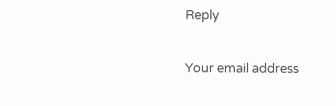Reply

Your email address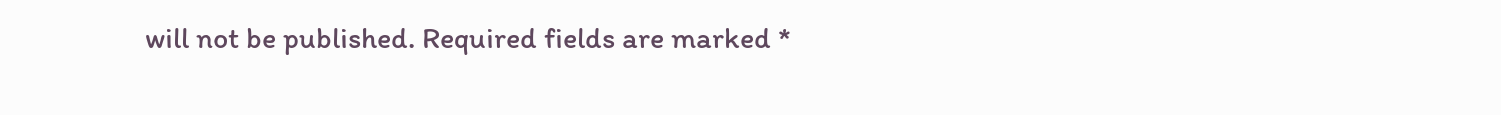will not be published. Required fields are marked *